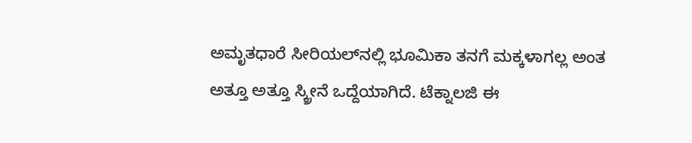ಅಮೃತಧಾರೆ ಸೀರಿಯಲ್‌ನಲ್ಲಿ ಭೂಮಿಕಾ ತನಗೆ ಮಕ್ಕಳಾಗಲ್ಲ ಅಂತ ಅತ್ತೂ ಅತ್ತೂ ಸ್ಕ್ರೀನೆ ಒದ್ದೆಯಾಗಿದೆ. ಟೆಕ್ನಾಲಜಿ ಈ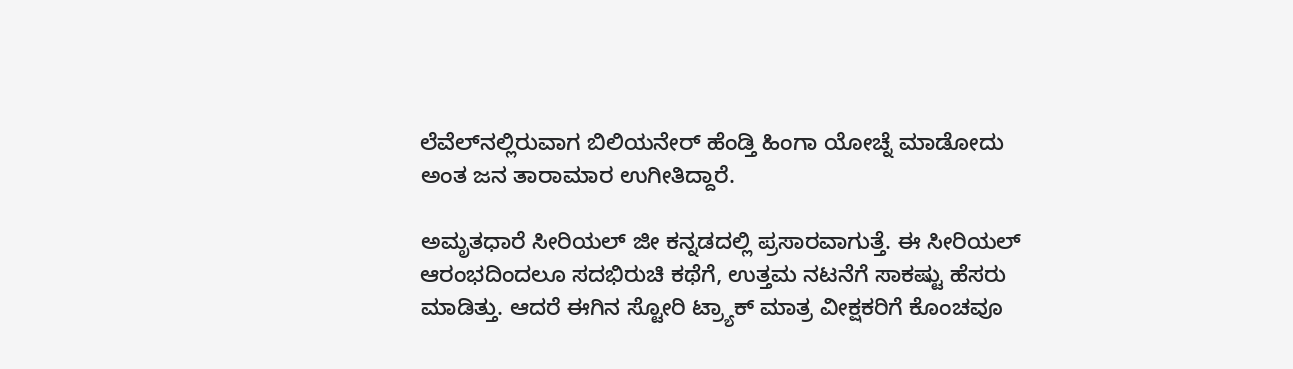ಲೆವೆಲ್‌ನಲ್ಲಿರುವಾಗ ಬಿಲಿಯನೇರ್‌ ಹೆಂಡ್ತಿ ಹಿಂಗಾ ಯೋಚ್ನೆ ಮಾಡೋದು ಅಂತ ಜನ ತಾರಾಮಾರ ಉಗೀತಿದ್ದಾರೆ.

ಅಮೃತಧಾರೆ ಸೀರಿಯಲ್‌ ಜೀ ಕನ್ನಡದಲ್ಲಿ ಪ್ರಸಾರವಾಗುತ್ತೆ. ಈ ಸೀರಿಯಲ್‌ ಆರಂಭದಿಂದಲೂ ಸದಭಿರುಚಿ ಕಥೆಗೆ, ಉತ್ತಮ ನಟನೆಗೆ ಸಾಕಷ್ಟು ಹೆಸರು ಮಾಡಿತ್ತು. ಆದರೆ ಈಗಿನ ಸ್ಟೋರಿ ಟ್ರ್ಯಾಕ್ ಮಾತ್ರ ವೀಕ್ಷಕರಿಗೆ ಕೊಂಚವೂ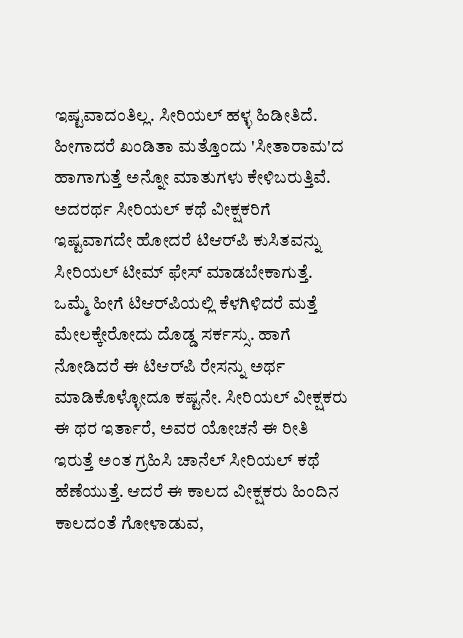ಇಷ್ಟವಾದಂತಿಲ್ಲ. ಸೀರಿಯಲ್ ಹಳ್ಳ ಹಿಡೀತಿದೆ. ಹೀಗಾದರೆ ಖಂಡಿತಾ ಮತ್ತೊಂದು 'ಸೀತಾರಾಮ'ದ ಹಾಗಾಗುತ್ತೆ ಅನ್ನೋ ಮಾತುಗಳು ಕೇಳಿಬರುತ್ತಿವೆ. ಅದರರ್ಥ ಸೀರಿಯಲ್‌ ಕಥೆ ವೀಕ್ಷಕರಿಗೆ ಇಷ್ಟವಾಗದೇ ಹೋದರೆ ಟಿಆರ್‌ಪಿ ಕುಸಿತವನ್ನು ಸೀರಿಯಲ್ ಟೀಮ್‌ ಫೇಸ್ ಮಾಡಬೇಕಾಗುತ್ತೆ. ಒಮ್ಮೆ ಹೀಗೆ ಟಿಆರ್‌ಪಿಯಲ್ಲಿ ಕೆಳಗಿಳಿದರೆ ಮತ್ತೆ ಮೇಲಕ್ಕೇರೋದು ದೊಡ್ಡ ಸರ್ಕಸ್ಸು. ಹಾಗೆ ನೋಡಿದರೆ ಈ ಟಿಆರ್‌ಪಿ ರೇಸನ್ನು ಅರ್ಥ ಮಾಡಿಕೊಳ್ಳೋದೂ ಕಷ್ಟನೇ. ಸೀರಿಯಲ್‌ ವೀಕ್ಷಕರು ಈ ಥರ ಇರ್ತಾರೆ, ಅವರ ಯೋಚನೆ ಈ ರೀತಿ ಇರುತ್ತೆ ಅಂತ ಗ್ರಹಿಸಿ ಚಾನೆಲ್‌ ಸೀರಿಯಲ್ ಕಥೆ ಹೆಣೆಯುತ್ತೆ. ಆದರೆ ಈ ಕಾಲದ ವೀಕ್ಷಕರು ಹಿಂದಿನ ಕಾಲದಂತೆ ಗೋಳಾಡುವ,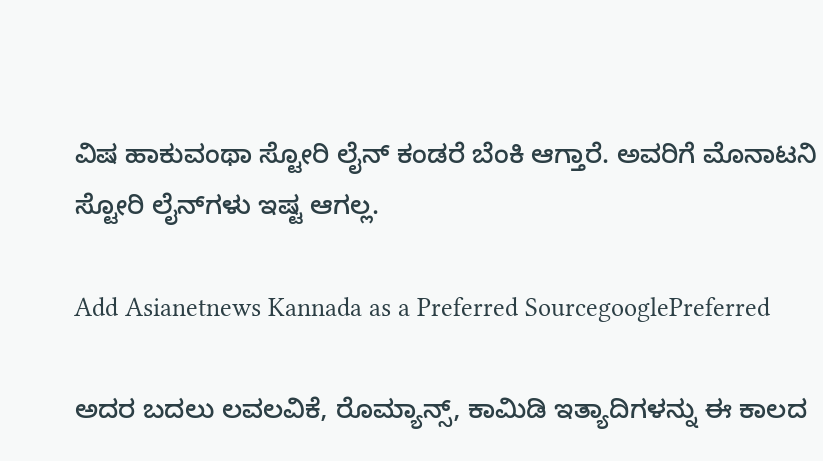ವಿಷ ಹಾಕುವಂಥಾ ಸ್ಟೋರಿ ಲೈನ್‌ ಕಂಡರೆ ಬೆಂಕಿ ಆಗ್ತಾರೆ. ಅವರಿಗೆ ಮೊನಾಟನಿ ಸ್ಟೋರಿ ಲೈನ್‌ಗಳು ಇಷ್ಟ ಆಗಲ್ಲ.

Add Asianetnews Kannada as a Preferred SourcegooglePreferred

ಅದರ ಬದಲು ಲವಲವಿಕೆ, ರೊಮ್ಯಾನ್ಸ್, ಕಾಮಿಡಿ ಇತ್ಯಾದಿಗಳನ್ನು ಈ ಕಾಲದ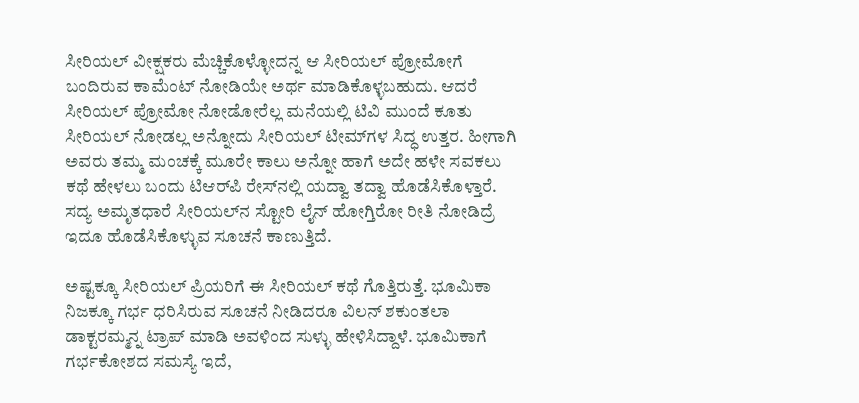ಸೀರಿಯಲ್‌ ವೀಕ್ಷಕರು ಮೆಚ್ಚಿಕೊಳ್ಳೋದನ್ನ ಆ ಸೀರಿಯಲ್‌ ಪ್ರೋಮೋಗೆ ಬಂದಿರುವ ಕಾಮೆಂಟ್ ನೋಡಿಯೇ ಅರ್ಥ ಮಾಡಿಕೊಳ್ಳಬಹುದು. ಆದರೆ ಸೀರಿಯಲ್‌ ಪ್ರೋಮೋ ನೋಡೋರೆಲ್ಲ ಮನೆಯಲ್ಲಿ ಟಿವಿ ಮುಂದೆ ಕೂತು ಸೀರಿಯಲ್‌ ನೋಡಲ್ಲ ಅನ್ನೋದು ಸೀರಿಯಲ್‌ ಟೀಮ್‌ಗಳ ಸಿದ್ಧ ಉತ್ತರ. ಹೀಗಾಗಿ ಅವರು ತಮ್ಮ ಮಂಚಕ್ಕೆ ಮೂರೇ ಕಾಲು ಅನ್ನೋ ಹಾಗೆ ಅದೇ ಹಳೇ ಸವಕಲು ಕಥೆ ಹೇಳಲು ಬಂದು ಟಿಆರ್‌ಪಿ ರೇಸ್‌ನಲ್ಲಿ ಯದ್ವಾ ತದ್ವಾ ಹೊಡೆಸಿಕೊಳ್ತಾರೆ. ಸದ್ಯ ಅಮೃತಧಾರೆ ಸೀರಿಯಲ್‌ನ ಸ್ಟೋರಿ ಲೈನ್‌ ಹೋಗ್ತಿರೋ ರೀತಿ ನೋಡಿದ್ರೆ ಇದೂ ಹೊಡೆಸಿಕೊಳ್ಳುವ ಸೂಚನೆ ಕಾಣುತ್ತಿದೆ.

ಅಷ್ಟಕ್ಕೂ ಸೀರಿಯಲ್‌ ಪ್ರಿಯರಿಗೆ ಈ ಸೀರಿಯಲ್‌ ಕಥೆ ಗೊತ್ತಿರುತ್ತೆ. ಭೂಮಿಕಾ ನಿಜಕ್ಕೂ ಗರ್ಭ ಧರಿಸಿರುವ ಸೂಚನೆ ನೀಡಿದರೂ ವಿಲನ್‌ ಶಕುಂತಲಾ ಡಾಕ್ಟರಮ್ಮನ್ನ ಟ್ರಾಪ್‌ ಮಾಡಿ ಅವಳಿಂದ ಸುಳ್ಳು ಹೇಳಿಸಿದ್ದಾಳೆ. ಭೂಮಿಕಾಗೆ ಗರ್ಭಕೋಶದ ಸಮಸ್ಯೆ ಇದೆ,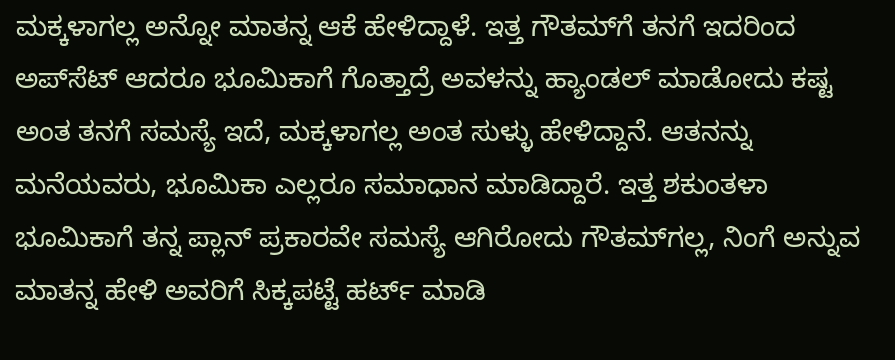ಮಕ್ಕಳಾಗಲ್ಲ ಅನ್ನೋ ಮಾತನ್ನ ಆಕೆ ಹೇಳಿದ್ದಾಳೆ. ಇತ್ತ ಗೌತಮ್‌ಗೆ ತನಗೆ ಇದರಿಂದ ಅಪ್‌ಸೆಟ್‌ ಆದರೂ ಭೂಮಿಕಾಗೆ ಗೊತ್ತಾದ್ರೆ ಅವಳನ್ನು ಹ್ಯಾಂಡಲ್‌ ಮಾಡೋದು ಕಷ್ಟ ಅಂತ ತನಗೆ ಸಮಸ್ಯೆ ಇದೆ, ಮಕ್ಕಳಾಗಲ್ಲ ಅಂತ ಸುಳ್ಳು ಹೇಳಿದ್ದಾನೆ. ಆತನನ್ನು ಮನೆಯವರು, ಭೂಮಿಕಾ ಎಲ್ಲರೂ ಸಮಾಧಾನ ಮಾಡಿದ್ದಾರೆ. ಇತ್ತ ಶಕುಂತಳಾ ಭೂಮಿಕಾಗೆ ತನ್ನ ಪ್ಲಾನ್ ಪ್ರಕಾರವೇ ಸಮಸ್ಯೆ ಆಗಿರೋದು ಗೌತಮ್‌ಗಲ್ಲ, ನಿಂಗೆ ಅನ್ನುವ ಮಾತನ್ನ ಹೇಳಿ ಅವರಿಗೆ ಸಿಕ್ಕಪಟ್ಟೆ ಹರ್ಟ್ ಮಾಡಿ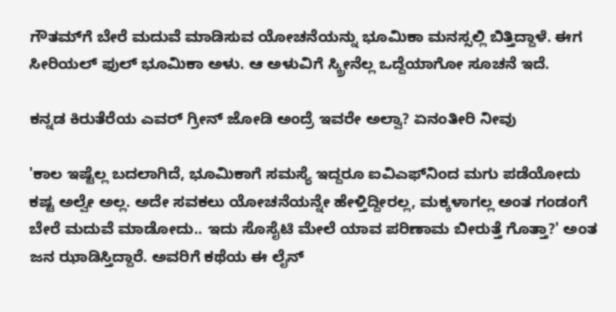ಗೌತಮ್‌ಗೆ ಬೇರೆ ಮದುವೆ ಮಾಡಿಸುವ ಯೋಚನೆಯನ್ನು ಭೂಮಿಕಾ ಮನಸ್ಸಲ್ಲಿ ಬಿತ್ತಿದ್ದಾಳೆ. ಈಗ ಸೀರಿಯಲ್‌ ಫುಲ್‌ ಭೂಮಿಕಾ ಅಳು. ಆ ಅಳುವಿಗೆ ಸ್ಕ್ರೀನೆಲ್ಲ ಒದ್ದೆಯಾಗೋ ಸೂಚನೆ ಇದೆ.

ಕನ್ನಡ ಕಿರುತೆರೆಯ ಎವರ್ ಗ್ರೀನ್ ಜೋಡಿ ಅಂದ್ರೆ ಇವರೇ ಅಲ್ವಾ? ಏನಂತೀರಿ ನೀವು

'ಕಾಲ ಇಷ್ಟೆಲ್ಲ ಬದಲಾಗಿದೆ, ಭೂಮಿಕಾಗೆ ಸಮಸ್ಯೆ ಇದ್ದರೂ ಐವಿಎಫ್‌ನಿಂದ ಮಗು ಪಡೆಯೋದು ಕಷ್ಟ ಅಲ್ವೇ ಅಲ್ಲ. ಅದೇ ಸವಕಲು ಯೋಚನೆಯನ್ನೇ ಹೇಳ್ತಿದ್ದೀರಲ್ಲ, ಮಕ್ಕಳಾಗಲ್ಲ ಅಂತ ಗಂಡಂಗೆ ಬೇರೆ ಮದುವೆ ಮಾಡೋದು.. ಇದು ಸೊಸೈಟಿ ಮೇಲೆ ಯಾವ ಪರಿಣಾಮ ಬೀರುತ್ತೆ ಗೊತ್ತಾ?' ಅಂತ ಜನ ಝಾಡಿಸ್ತಿದ್ದಾರೆ. ಅವರಿಗೆ ಕಥೆಯ ಈ ಲೈನ್‌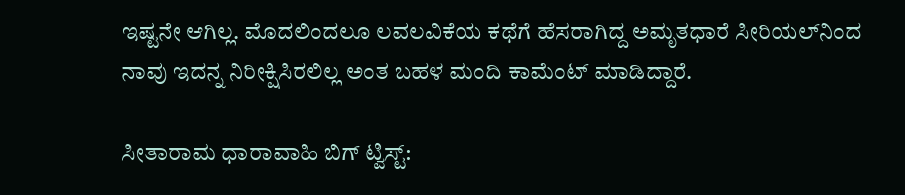ಇಷ್ಟನೇ ಆಗಿಲ್ಲ. ಮೊದಲಿಂದಲೂ ಲವಲವಿಕೆಯ ಕಥೆಗೆ ಹೆಸರಾಗಿದ್ದ ಅಮೃತಧಾರೆ ಸೀರಿಯಲ್‌ನಿಂದ ನಾವು ಇದನ್ನ ನಿರೀಕ್ಷಿಸಿರಲಿಲ್ಲ ಅಂತ ಬಹಳ ಮಂದಿ ಕಾಮೆಂಟ್ ಮಾಡಿದ್ದಾರೆ.

ಸೀತಾರಾಮ ಧಾರಾವಾಹಿ ಬಿಗ್ ಟ್ವಿಸ್ಟ್: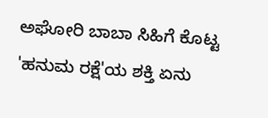ಅಘೋರಿ ಬಾಬಾ ಸಿಹಿಗೆ ಕೊಟ್ಟ 'ಹನುಮ ರಕ್ಷೆ'ಯ ಶಕ್ತಿ ಏನು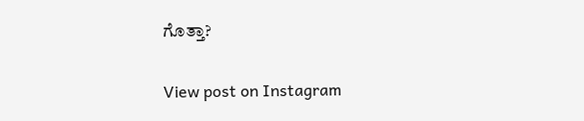ಗೊತ್ತಾ?

View post on Instagram